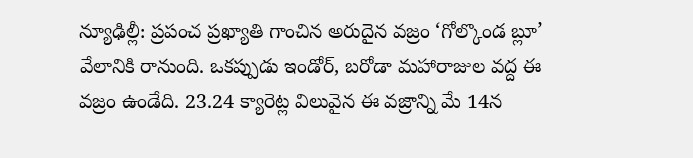న్యూఢిల్లీ: ప్రపంచ ప్రఖ్యాతి గాంచిన అరుదైన వజ్రం ‘గోల్కొండ బ్లూ’ వేలానికి రానుంది. ఒకప్పుడు ఇండోర్, బరోడా మహారాజుల వద్ద ఈ వజ్రం ఉండేది. 23.24 క్యారెట్ల విలువైన ఈ వజ్రాన్ని మే 14న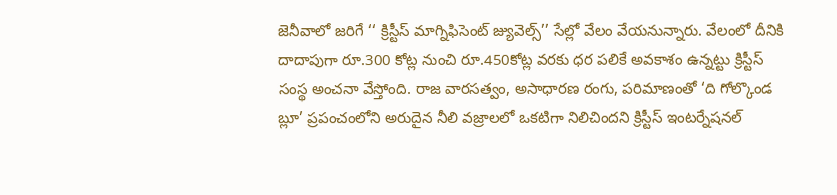జెనీవాలో జరిగే ‘‘ క్రిస్టీస్ మాగ్నిఫిసెంట్ జ్యువెల్స్’’ సేల్లో వేలం వేయనున్నారు. వేలంలో దీనికి దాదాపుగా రూ.300 కోట్ల నుంచి రూ.450కోట్ల వరకు ధర పలికే అవకాశం ఉన్నట్టు క్రిస్టీస్ సంస్థ అంచనా వేస్తోంది. రాజ వారసత్వం, అసాధారణ రంగు, పరిమాణంతో ‘ది గోల్కొండ బ్లూ’ ప్రపంచంలోని అరుదైన నీలి వజ్రాలలో ఒకటిగా నిలిచిందని క్రిస్టీస్ ఇంటర్నేషనల్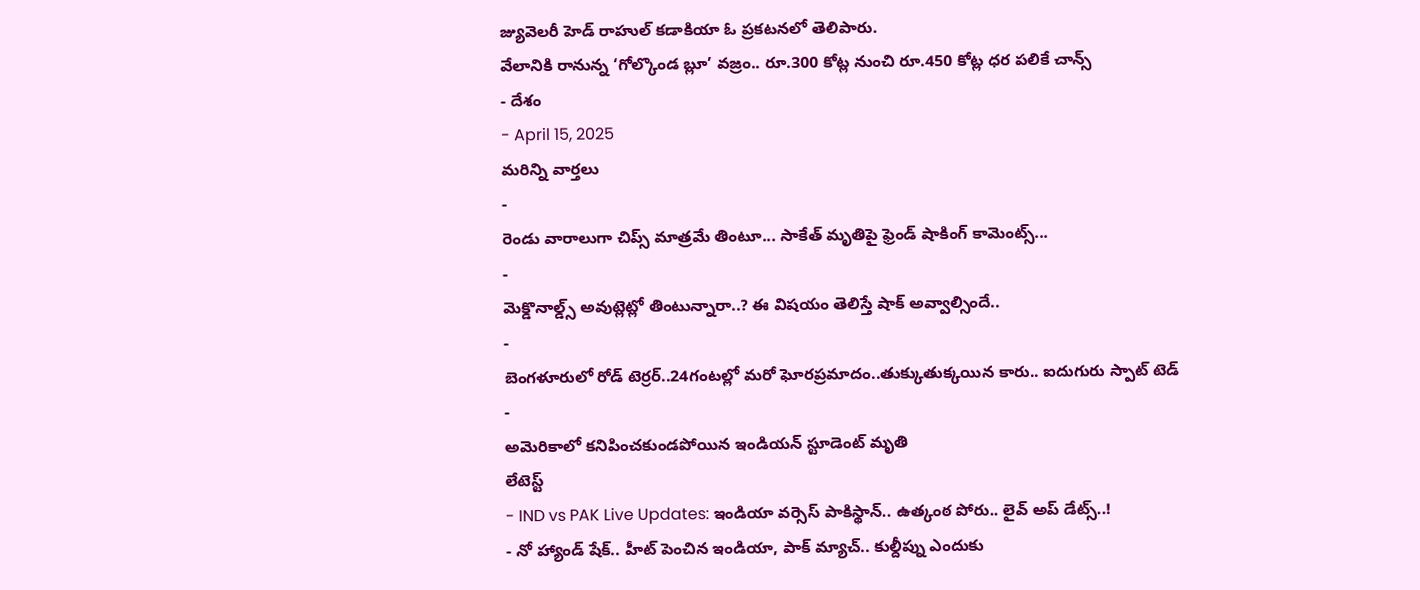జ్యువెలరీ హెడ్ రాహుల్ కడాకియా ఓ ప్రకటనలో తెలిపారు.
వేలానికి రానున్న ‘గోల్కొండ బ్లూ’ వజ్రం.. రూ.300 కోట్ల నుంచి రూ.450 కోట్ల ధర పలికే చాన్స్
- దేశం
- April 15, 2025
మరిన్ని వార్తలు
-
రెండు వారాలుగా చిప్స్ మాత్రమే తింటూ... సాకేత్ మృతిపై ఫ్రెండ్ షాకింగ్ కామెంట్స్...
-
మెక్డొనాల్డ్స్ అవుట్లెట్లో తింటున్నారా..? ఈ విషయం తెలిస్తే షాక్ అవ్వాల్సిందే..
-
బెంగళూరులో రోడ్ టెర్రర్..24గంటల్లో మరో ఘోరప్రమాదం..తుక్కుతుక్కయిన కారు.. ఐదుగురు స్పాట్ టెడ్
-
అమెరికాలో కనిపించకుండపోయిన ఇండియన్ స్టూడెంట్ మృతి
లేటెస్ట్
- IND vs PAK Live Updates: ఇండియా వర్సెస్ పాకిస్థాన్.. ఉత్కంఠ పోరు.. లైవ్ అప్ డేట్స్..!
- నో హ్యాండ్ షేక్.. హీట్ పెంచిన ఇండియా, పాక్ మ్యాచ్.. కుల్దీప్ను ఎందుకు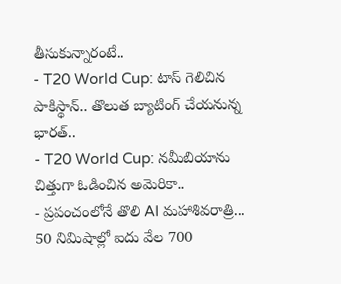తీసుకున్నారంటే..
- T20 World Cup: టాస్ గెలిచిన పాకిస్థాన్.. తొలుత బ్యాటింగ్ చేయనున్న భారత్..
- T20 World Cup: నమీబియాను చిత్తుగా ఓడించిన అమెరికా..
- ప్రపంచంలోనే తొలి AI మహాశివరాత్రి... 50 నిమిషాల్లో ఐదు వేల 700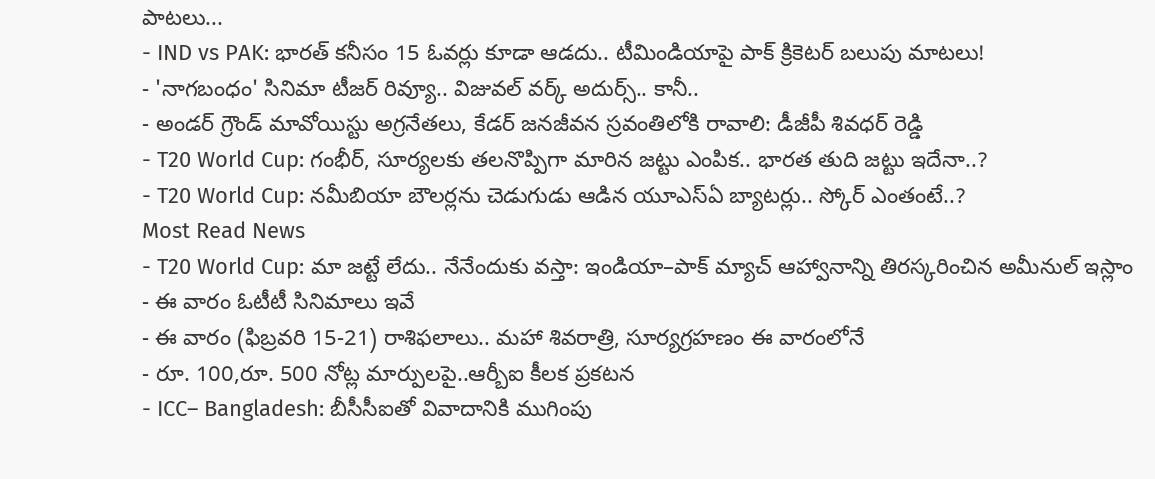పాటలు...
- IND vs PAK: భారత్ కనీసం 15 ఓవర్లు కూడా ఆడదు.. టీమిండియాపై పాక్ క్రికెటర్ బలుపు మాటలు!
- 'నాగబంధం' సినిమా టీజర్ రివ్యూ.. విజువల్ వర్క్ అదుర్స్.. కానీ..
- అండర్ గ్రౌండ్ మావోయిస్టు అగ్రనేతలు, కేడర్ జనజీవన స్రవంతిలోకి రావాలి: డీజీపీ శివధర్ రెడ్డి
- T20 World Cup: గంభీర్, సూర్యలకు తలనొప్పిగా మారిన జట్టు ఎంపిక.. భారత తుది జట్టు ఇదేనా..?
- T20 World Cup: నమీబియా బౌలర్లను చెడుగుడు ఆడిన యూఎస్ఏ బ్యాటర్లు.. స్కోర్ ఎంతంటే..?
Most Read News
- T20 World Cup: మా జట్టే లేదు.. నేనేందుకు వస్తా: ఇండియా–పాక్ మ్యాచ్ ఆహ్వానాన్ని తిరస్కరించిన అమీనుల్ ఇస్లాం
- ఈ వారం ఓటీటీ సినిమాలు ఇవే
- ఈ వారం (ఫిబ్రవరి 15-21) రాశిఫలాలు.. మహా శివరాత్రి, సూర్యగ్రహణం ఈ వారంలోనే
- రూ. 100,రూ. 500 నోట్ల మార్పులపై..ఆర్బీఐ కీలక ప్రకటన
- ICC– Bangladesh: బీసీసీఐతో వివాదానికి ముగింపు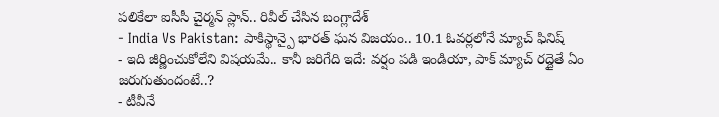పలికేలా ఐసీసీ చైర్మన్ ప్లాన్.. రివీల్ చేసిన బంగ్లాదేశ్
- India Vs Pakistan: పాకిస్థాన్పై భారత్ ఘన విజయం.. 10.1 ఓవర్లలోనే మ్యాచ్ ఫినిష్
- ఇది జీర్ణించుకోలేని విషయమే.. కానీ జరిగేది ఇదే: వర్షం పడి ఇండియా, పాక్ మ్యాచ్ రద్దైతే ఏం జరుగుతుందంటే..?
- టీవీనే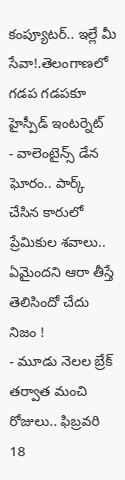కంప్యూటర్.. ఇల్లే మీ సేవా!.తెలంగాణలో గడప గడపకూ హైస్పీడ్ ఇంటర్నెట్
- వాలెంటైన్స్ డేన ఘోరం.. పార్క్ చేసిన కారులో ప్రేమికుల శవాలు.. ఏమైందని ఆరా తీస్తే తెలిసిందో చేదు నిజం !
- మూడు నెలల బ్రేక్ తర్వాత మంచి రోజులు.. ఫిబ్రవరి 18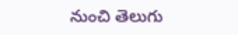నుంచి తెలుగు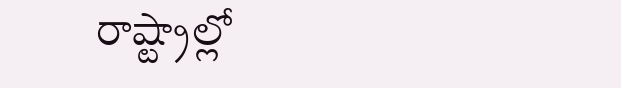రాష్ట్రాల్లో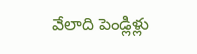వేలాది పెండ్లిళ్లు